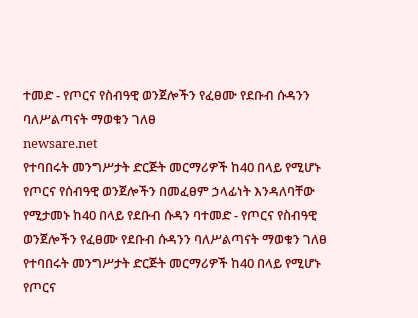ተመድ - የጦርና የስብዓዊ ወንጀሎችን የፈፀሙ የደቡብ ሱዳንን ባለሥልጣናት ማወቁን ገለፀ
newsare.net
የተባበሩት መንግሥታት ድርጅት መርማሪዎች ከ40 በላይ የሚሆኑ የጦርና የሰብዓዊ ወንጀሎችን በመፈፀም ኃላፊነት እንዳለባቸው የሚታመኑ ከ40 በላይ የደቡብ ሱዳን ባተመድ - የጦርና የስብዓዊ ወንጀሎችን የፈፀሙ የደቡብ ሱዳንን ባለሥልጣናት ማወቁን ገለፀ
የተባበሩት መንግሥታት ድርጅት መርማሪዎች ከ40 በላይ የሚሆኑ የጦርና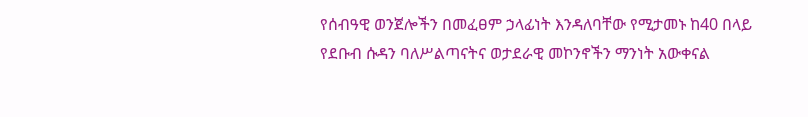የሰብዓዊ ወንጀሎችን በመፈፀም ኃላፊነት እንዳለባቸው የሚታመኑ ከ40 በላይ የደቡብ ሱዳን ባለሥልጣናትና ወታደራዊ መኮንኖችን ማንነት አውቀናል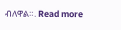ብለዋል።. Read more